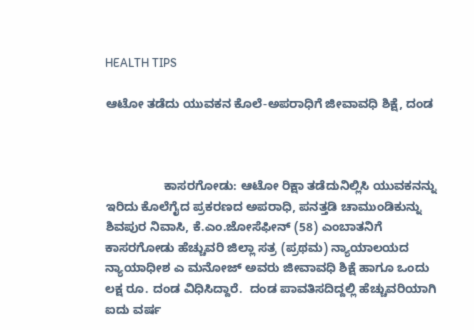HEALTH TIPS

ಆಟೋ ತಡೆದು ಯುವಕನ ಕೊಲೆ-ಅಪರಾಧಿಗೆ ಜೀವಾವಧಿ ಶಿಕ್ಷೆ, ದಂಡ



                 ಕಾಸರಗೋಡು: ಆಟೋ ರಿಕ್ಷಾ ತಡೆದುನಿಲ್ಲಿಸಿ ಯುವಕನನ್ನು ಇರಿದು ಕೊಲೆಗೈದ ಪ್ರಕರಣದ ಅಪರಾಧಿ, ಪನತ್ತಡಿ ಚಾಮುಂಡಿಕುನ್ನು ಶಿವಪುರ ನಿವಾಸಿ, ಕೆ.ಎಂ.ಜೋಸೆಫೀನ್ (58) ಎಂಬಾತನಿಗೆ ಕಾಸರಗೋಡು ಹೆಚ್ಚುವರಿ ಜಿಲ್ಲಾ ಸತ್ರ (ಪ್ರಥಮ) ನ್ಯಾಯಾಲಯದ ನ್ಯಾಯಾಧೀಶ ಎ ಮನೋಜ್ ಅವರು ಜೀವಾವಧಿ ಶಿಕ್ಷೆ ಹಾಗೂ ಒಂದು ಲಕ್ಷ ರೂ. ದಂಡ ವಿಧಿಸಿದ್ದಾರೆ.  ದಂಡ ಪಾವತಿಸದಿದ್ದಲ್ಲಿ ಹೆಚ್ಚುವರಿಯಾಗಿ ಐದು ವರ್ಷ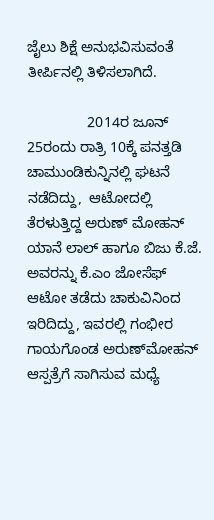ಜೈಲು ಶಿಕ್ಷೆ ಅನುಭವಿಸುವಂತೆ ತೀರ್ಪಿನಲ್ಲಿ ತಿಳಿಸಲಾಗಿದೆ.

               2014ರ ಜೂನ್ 25ರಂದು ರಾತ್ರಿ 10ಕ್ಕೆ ಪನತ್ತಡಿ ಚಾಮುಂಡಿಕುನ್ನಿನಲ್ಲಿ ಘಟನೆ ನಡೆದಿದ್ದು,  ಆಟೋದಲ್ಲಿ ತೆರಳುತ್ತಿದ್ದ ಅರುಣ್ ಮೋಹನ್ ಯಾನೆ ಲಾಲ್ ಹಾಗೂ ಬಿಜು ಕೆ.ಜೆ. ಅವರನ್ನು ಕೆ.ಎಂ ಜೋಸೆಫ್ ಆಟೋ ತಡೆದು ಚಾಕುವಿನಿಂದ ಇರಿದಿದ್ದು, ಇವರಲ್ಲಿ ಗಂಭೀರ ಗಾಯಗೊಂಡ ಅರುಣ್‍ಮೋಹನ್ ಆಸ್ಪತ್ರೆಗೆ ಸಾಗಿಸುವ ಮಧ್ಯೆ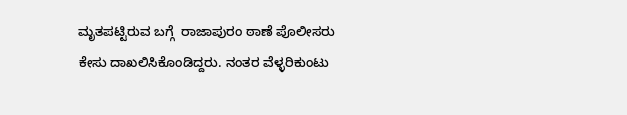ಮೃತಪಟ್ಟಿರುವ ಬಗ್ಗೆ  ರಾಜಾಪುರಂ ಠಾಣೆ ಪೊಲೀಸರು ಕೇಸು ದಾಖಲಿಸಿಕೊಂಡಿದ್ದರು. ನಂತರ ವೆಳ್ಳರಿಕುಂಟು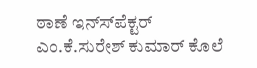ಠಾಣೆ ಇನ್ಸ್‍ಪೆಕ್ಟರ್  ಎಂ.ಕೆ.ಸುರೇಶ್ ಕುಮಾರ್ ಕೊಲೆ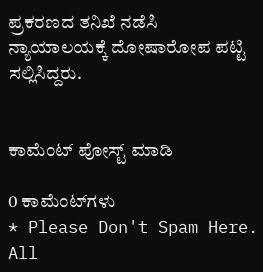ಪ್ರಕರಣದ ತನಿಖೆ ನಡೆಸಿ ನ್ಯಾಯಾಲಯಕ್ಕೆ ದೋಷಾರೋಪ ಪಟ್ಟಿ ಸಲ್ಲಿಸಿದ್ದರು.


ಕಾಮೆಂಟ್‌‌ ಪೋಸ್ಟ್‌ ಮಾಡಿ

0 ಕಾಮೆಂಟ್‌ಗಳು
* Please Don't Spam Here. All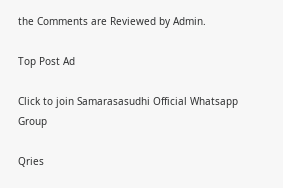the Comments are Reviewed by Admin.

Top Post Ad

Click to join Samarasasudhi Official Whatsapp Group

Qries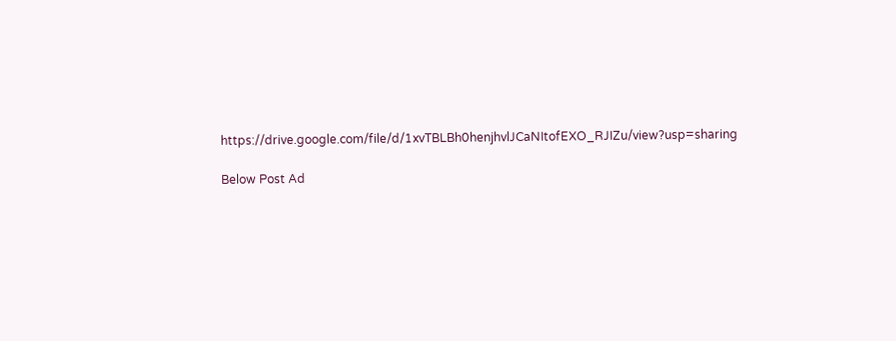https://drive.google.com/file/d/1xvTBLBh0henjhvlJCaNItofEXO_RJIZu/view?usp=sharing

Below Post Ad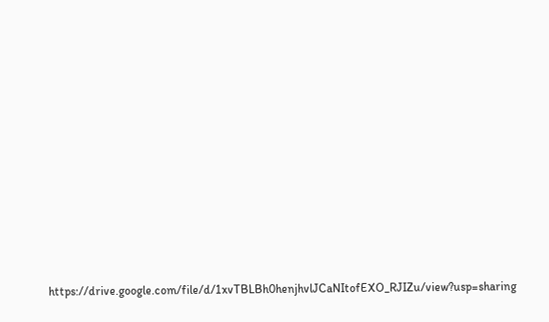https://drive.google.com/file/d/1xvTBLBh0henjhvlJCaNItofEXO_RJIZu/view?usp=sharing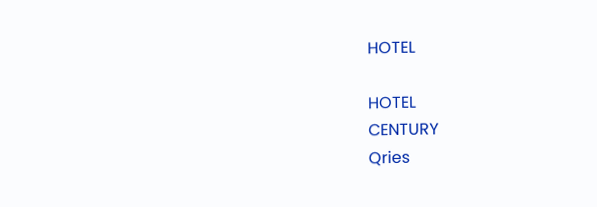HOTEL

HOTEL
CENTURY
Qries